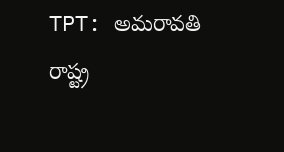TPT: అమరావతి రాష్ట్ర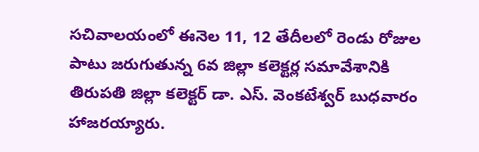సచివాలయంలో ఈనెల 11, 12 తేదీలలో రెండు రోజుల పాటు జరుగుతున్న 6వ జిల్లా కలెక్టర్ల సమావేశానికి తిరుపతి జిల్లా కలెక్టర్ డా. ఎస్. వెంకటేశ్వర్ బుధవారం హాజరయ్యారు.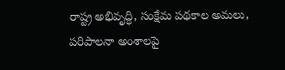రాష్ట్ర అభివృద్ధి, సంక్షేమ పథకాల అమలు, పరిపాలనా అంశాలపై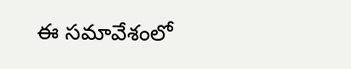ఈ సమావేశంలో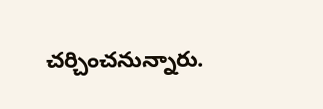చర్చించనున్నారు.